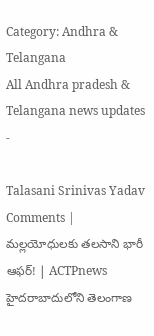Category: Andhra & Telangana
All Andhra pradesh & Telangana news updates
-

Talasani Srinivas Yadav Comments | మల్లయోధులకు తలసాని భారీ ఆఫర్! | ACTPnews
హైదరాబాదులోని తెలంగాణ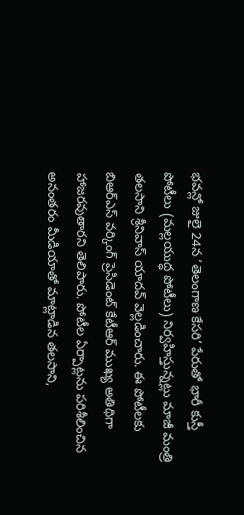భవన్లో జులై 24న ‘తెలంగాణ కేసరి’ పేరుతో భారీ కుస్తీ పోటీలు (మల్లయుద్ధ పోటీలు) నిర్వహిస్తున్నట్లు మాజీ మంత్రి తలసాని శ్రీనివాస్ యాదవ్ వెల్లడించారు. ఈ పోటీలకు బిఆర్ఎస్ వర్కింగ్ ప్రెసిడెంట్ కేటీఆర్ ముఖ్య అతిథిగా హాజరవుతారని తెలిపారు. పోటీల ఏర్పాట్లను పరిశీలించిన అనంతరం మీడియాతో మాట్లాడిన తలసాని,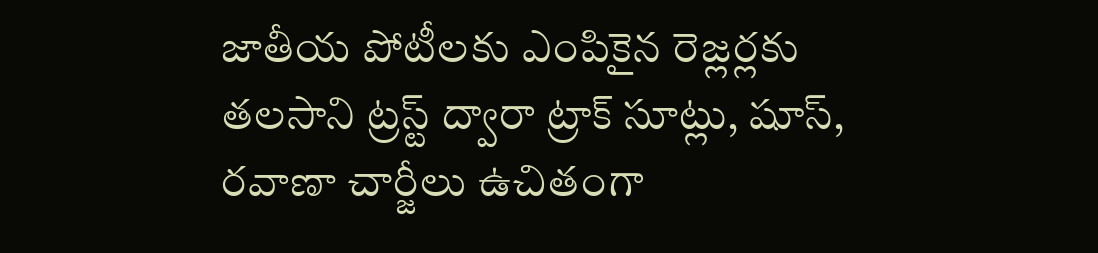జాతీయ పోటీలకు ఎంపికైన రెజ్లర్లకు తలసాని ట్రస్ట్ ద్వారా ట్రాక్ సూట్లు, షూస్, రవాణా చార్జీలు ఉచితంగా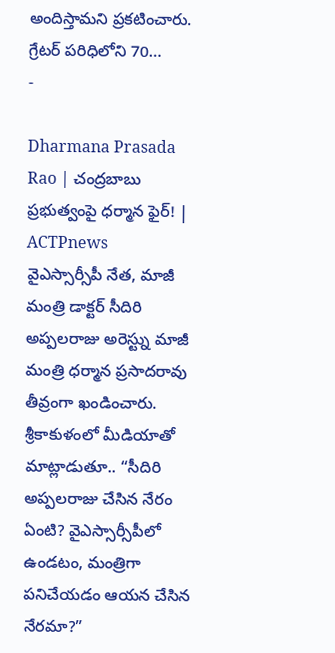అందిస్తామని ప్రకటించారు. గ్రేటర్ పరిధిలోని 70…
-

Dharmana Prasada Rao | చంద్రబాబు ప్రభుత్వంపై ధర్మాన ఫైర్! | ACTPnews
వైఎస్సార్సీపీ నేత, మాజీ మంత్రి డాక్టర్ సీదిరి అప్పలరాజు అరెస్ట్ను మాజీ మంత్రి ధర్మాన ప్రసాదరావు తీవ్రంగా ఖండించారు. శ్రీకాకుళంలో మీడియాతో మాట్లాడుతూ.. “సీదిరి అప్పలరాజు చేసిన నేరం ఏంటి? వైఎస్సార్సీపీలో ఉండటం, మంత్రిగా పనిచేయడం ఆయన చేసిన నేరమా?”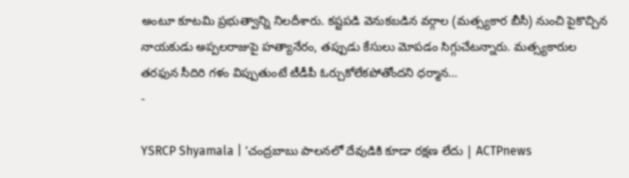అంటూ కూటమి ప్రభుత్వాన్ని నిలదీశారు. కష్టపడి వెనుకబడిన వర్గాల (మత్స్యకార బీసీ) నుంచి పైకొచ్చిన నాయకుడు అప్పలరాజుపై హత్యానేరం, తప్పుడు కేసులు మోపడం సిగ్గుచేటన్నారు. మత్స్యకారుల తరఫున సీదిరి గళం విప్పుతుంటే టీడీపీ ఓర్చుకోలేకపోతోందని ధర్మాన…
-

YSRCP Shyamala | ‘చంద్రబాబు పాలనలో దేవుడికి కూడా రక్షణ లేదు | ACTPnews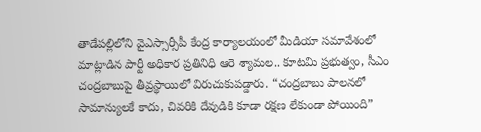తాడేపల్లిలోని వైఎస్సార్సీపీ కేంద్ర కార్యాలయంలో మీడియా సమావేశంలో మాట్లాడిన పార్టీ అధికార ప్రతినిధి ఆరె శ్యామల.. కూటమి ప్రభుత్వం, సీఎం చంద్రబాబుపై తీవ్రస్థాయిలో విరుచుకుపడ్డారు. “చంద్రబాబు పాలనలో సామాన్యులకే కాదు, చివరికి దేవుడికి కూడా రక్షణ లేకుండా పోయింది”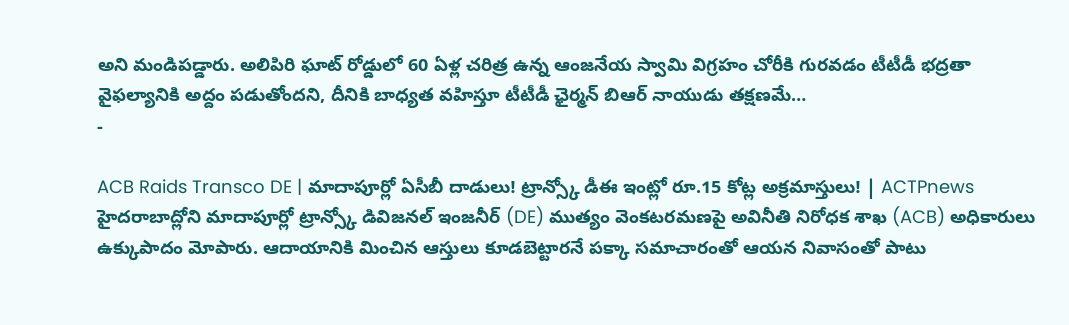అని మండిపడ్డారు. అలిపిరి ఘాట్ రోడ్డులో 60 ఏళ్ల చరిత్ర ఉన్న ఆంజనేయ స్వామి విగ్రహం చోరీకి గురవడం టీటీడీ భద్రతా వైఫల్యానికి అద్దం పడుతోందని, దీనికి బాధ్యత వహిస్తూ టీటీడీ ఛైర్మన్ బిఆర్ నాయుడు తక్షణమే…
-

ACB Raids Transco DE | మాదాపూర్లో ఏసీబీ దాడులు! ట్రాన్స్కో డీఈ ఇంట్లో రూ.15 కోట్ల అక్రమాస్తులు! | ACTPnews
హైదరాబాద్లోని మాదాపూర్లో ట్రాన్స్కో డివిజనల్ ఇంజనీర్ (DE) ముత్యం వెంకటరమణపై అవినీతి నిరోధక శాఖ (ACB) అధికారులు ఉక్కుపాదం మోపారు. ఆదాయానికి మించిన ఆస్తులు కూడబెట్టారనే పక్కా సమాచారంతో ఆయన నివాసంతో పాటు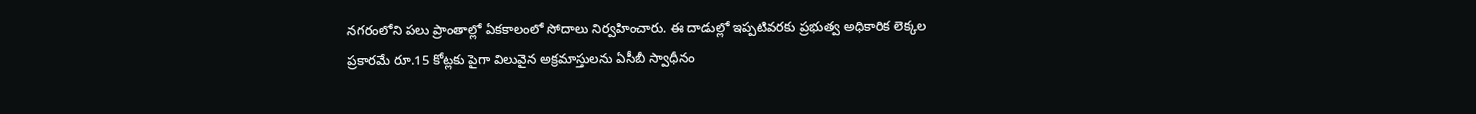నగరంలోని పలు ప్రాంతాల్లో ఏకకాలంలో సోదాలు నిర్వహించారు. ఈ దాడుల్లో ఇప్పటివరకు ప్రభుత్వ అధికారిక లెక్కల ప్రకారమే రూ.15 కోట్లకు పైగా విలువైన అక్రమాస్తులను ఏసీబీ స్వాధీనం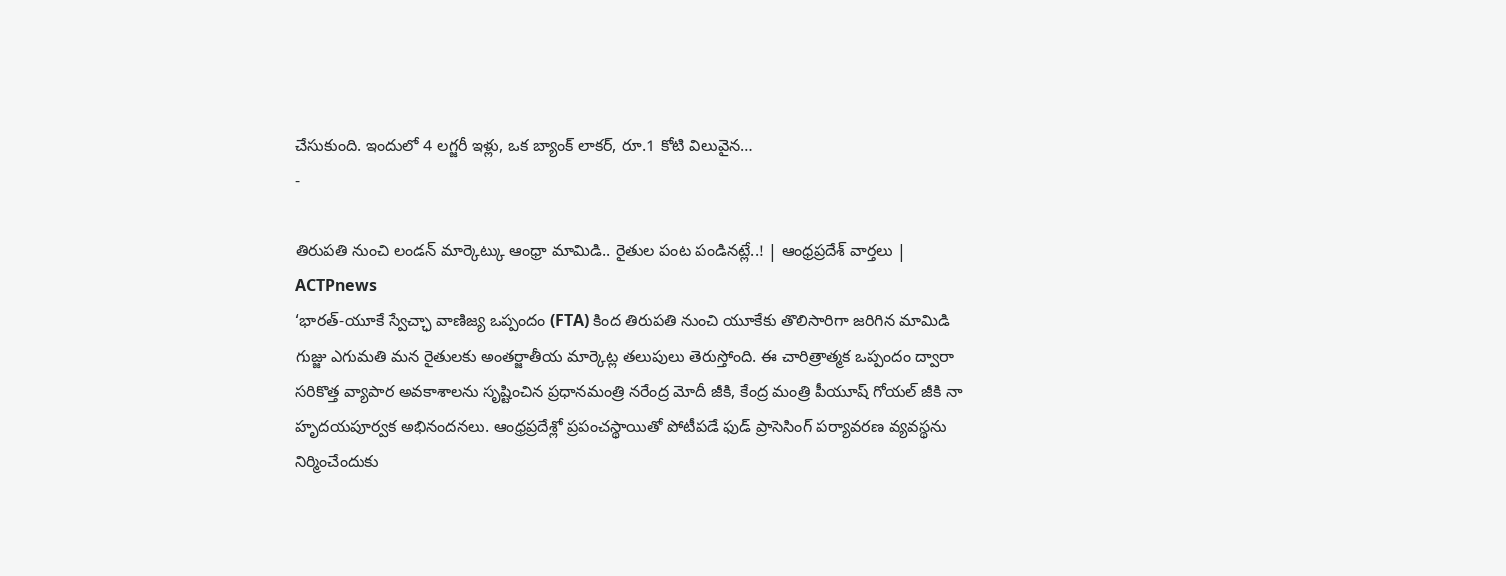చేసుకుంది. ఇందులో 4 లగ్జరీ ఇళ్లు, ఒక బ్యాంక్ లాకర్, రూ.1 కోటి విలువైన…
-

తిరుపతి నుంచి లండన్ మార్కెట్కు ఆంధ్రా మామిడి.. రైతుల పంట పండినట్లే..! | ఆంధ్రప్రదేశ్ వార్తలు | ACTPnews
‘భారత్-యూకే స్వేచ్ఛా వాణిజ్య ఒప్పందం (FTA) కింద తిరుపతి నుంచి యూకేకు తొలిసారిగా జరిగిన మామిడి గుజ్జు ఎగుమతి మన రైతులకు అంతర్జాతీయ మార్కెట్ల తలుపులు తెరుస్తోంది. ఈ చారిత్రాత్మక ఒప్పందం ద్వారా సరికొత్త వ్యాపార అవకాశాలను సృష్టించిన ప్రధానమంత్రి నరేంద్ర మోదీ జీకి, కేంద్ర మంత్రి పీయూష్ గోయల్ జీకి నా హృదయపూర్వక అభినందనలు. ఆంధ్రప్రదేశ్లో ప్రపంచస్థాయితో పోటీపడే ఫుడ్ ప్రాసెసింగ్ పర్యావరణ వ్యవస్థను నిర్మించేందుకు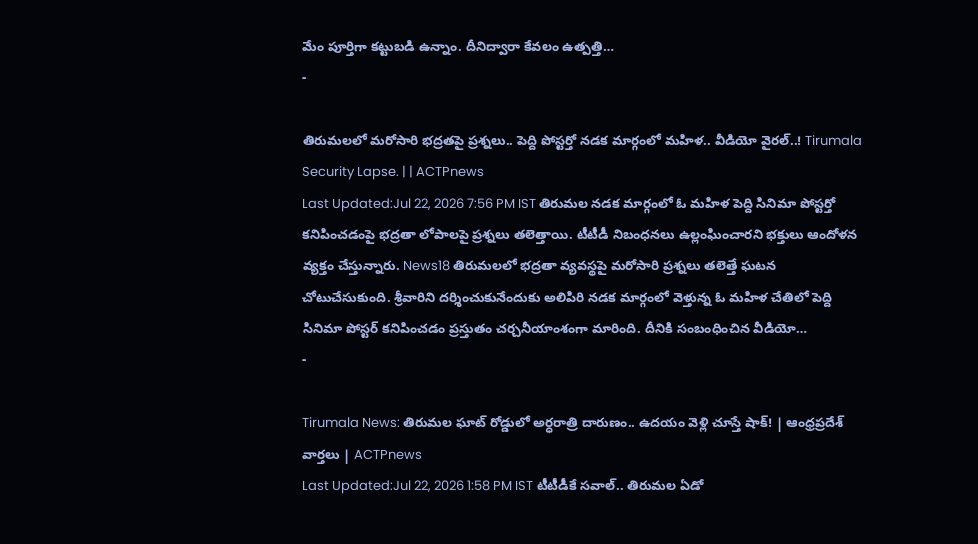మేం పూర్తిగా కట్టుబడి ఉన్నాం. దీనిద్వారా కేవలం ఉత్పత్తి…
-

తిరుమలలో మరోసారి భద్రతపై ప్రశ్నలు.. పెద్ది పోస్టర్తో నడక మార్గంలో మహిళ.. వీడియో వైరల్..! Tirumala Security Lapse. | | ACTPnews
Last Updated:Jul 22, 2026 7:56 PM IST తిరుమల నడక మార్గంలో ఓ మహిళ పెద్ది సినిమా పోస్టర్తో కనిపించడంపై భద్రతా లోపాలపై ప్రశ్నలు తలెత్తాయి. టీటీడీ నిబంధనలు ఉల్లంఘించారని భక్తులు ఆందోళన వ్యక్తం చేస్తున్నారు. News18 తిరుమలలో భద్రతా వ్యవస్థపై మరోసారి ప్రశ్నలు తలెత్తే ఘటన చోటుచేసుకుంది. శ్రీవారిని దర్శించుకునేందుకు అలిపిరి నడక మార్గంలో వెళ్తున్న ఓ మహిళ చేతిలో పెద్ది సినిమా పోస్టర్ కనిపించడం ప్రస్తుతం చర్చనీయాంశంగా మారింది. దీనికి సంబంధించిన వీడియో…
-

Tirumala News: తిరుమల ఘాట్ రోడ్డులో అర్ధరాత్రి దారుణం.. ఉదయం వెళ్లి చూస్తే షాక్! | ఆంధ్రప్రదేశ్ వార్తలు | ACTPnews
Last Updated:Jul 22, 2026 1:58 PM IST టీటీడీకే సవాల్.. తిరుమల ఏడో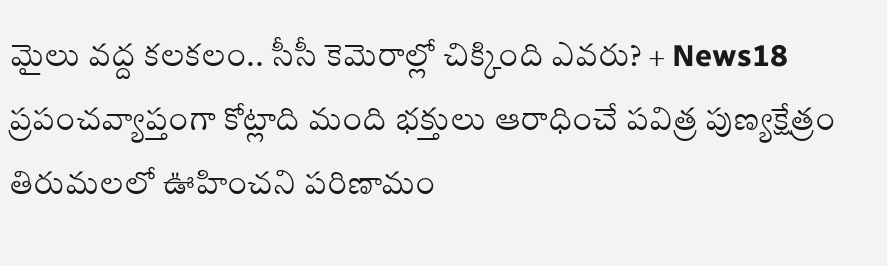మైలు వద్ద కలకలం.. సీసీ కెమెరాల్లో చిక్కింది ఎవరు? + News18 ప్రపంచవ్యాప్తంగా కోట్లాది మంది భక్తులు ఆరాధించే పవిత్ర పుణ్యక్షేత్రం తిరుమలలో ఊహించని పరిణామం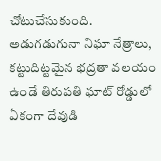చోటుచేసుకుంది. అడుగడుగునా నిఘా నేత్రాలు, కట్టుదిట్టమైన భద్రతా వలయం ఉండే తిరుపతి ఘాట్ రోడ్డులో ఏకంగా దేవుడి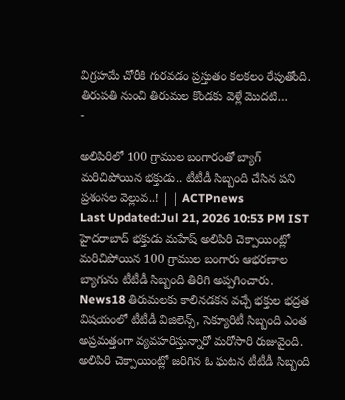విగ్రహమే చోరీకి గురవడం ప్రస్తుతం కలకలం రేపుతోంది. తిరుపతి నుంచి తిరుమల కొండకు వెళ్లే మొదటి…
-

అలిపిరిలో 100 గ్రాముల బంగారంతో బ్యాగ్ మరిచిపోయిన భక్తుడు.. టీటీడీ సిబ్బంది చేసిన పని ప్రశంసల వెల్లువ..! | | ACTPnews
Last Updated:Jul 21, 2026 10:53 PM IST హైదరాబాద్ భక్తుడు మహేష్ అలిపిరి చెక్పాయింట్లో మరిచిపోయిన 100 గ్రాముల బంగారు ఆభరణాల బ్యాగును టీటీడీ సిబ్బంది తిరిగి అప్పగించారు. News18 తిరుమలకు కాలినడకన వచ్చే భక్తుల భద్రత విషయంలో టీటీడీ విజిలెన్స్, సెక్యూరిటీ సిబ్బంది ఎంత అప్రమత్తంగా వ్యవహరిస్తున్నారో మరోసారి రుజువైంది. అలిపిరి చెక్పాయింట్లో జరిగిన ఓ ఘటన టీటీడీ సిబ్బంది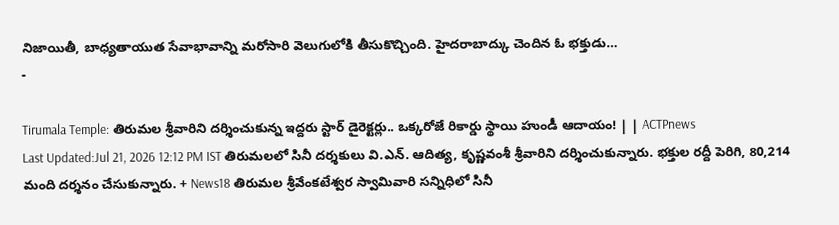నిజాయితీ, బాధ్యతాయుత సేవాభావాన్ని మరోసారి వెలుగులోకి తీసుకొచ్చింది. హైదరాబాద్కు చెందిన ఓ భక్తుడు…
-

Tirumala Temple: తిరుమల శ్రీవారిని దర్శించుకున్న ఇద్దరు స్టార్ డైరెక్టర్లు.. ఒక్కరోజే రికార్డు స్థాయి హుండీ ఆదాయం! | | ACTPnews
Last Updated:Jul 21, 2026 12:12 PM IST తిరుమలలో సినీ దర్శకులు వి.ఎన్. ఆదిత్య, కృష్ణవంశీ శ్రీవారిని దర్శించుకున్నారు. భక్తుల రద్దీ పెరిగి, 80,214 మంది దర్శనం చేసుకున్నారు. + News18 తిరుమల శ్రీవేంకటేశ్వర స్వామివారి సన్నిధిలో సినీ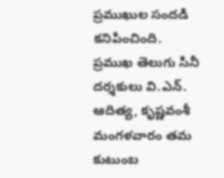ప్రముఖుల సందడి కనిపించింది. ప్రముఖ తెలుగు సినీ దర్శకులు వి.ఎన్. ఆదిత్య, కృష్ణవంశీ మంగళవారం తమ కుటుంబ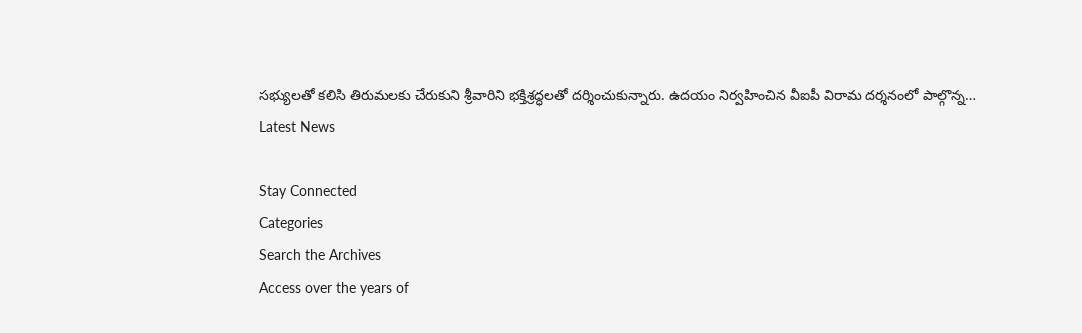సభ్యులతో కలిసి తిరుమలకు చేరుకుని శ్రీవారిని భక్తిశ్రద్ధలతో దర్శించుకున్నారు. ఉదయం నిర్వహించిన వీఐపీ విరామ దర్శనంలో పాల్గొన్న…
Latest News

Stay Connected
Categories
Search the Archives
Access over the years of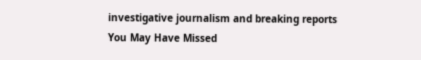investigative journalism and breaking reports
You May Have Missed